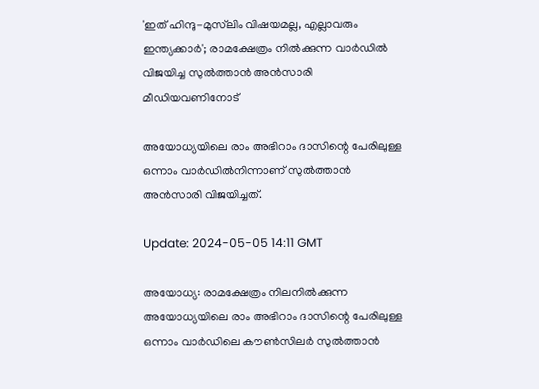'ഇത് ഹിന്ദു-മുസ്‌ലിം വിഷയമല്ല, എല്ലാവരും ഇന്ത്യക്കാർ'; രാമക്ഷേത്രം നിൽക്കുന്ന വാർഡിൽ വിജയിച്ച സുൽത്താൻ അൻസാരി മീഡിയവണിനോട്

അയോധ്യയിലെ രാം അഭിറാം ദാസിന്റെ പേരിലുള്ള ഒന്നാം വാർഡിൽനിന്നാണ് സുൽത്താൻ അൻസാരി വിജയിച്ചത്.

Update: 2024-05-05 14:11 GMT

അയോധ്യ: രാമക്ഷേത്രം നിലനിൽക്കുന്ന അയോധ്യയിലെ രാം അഭിറാം ദാസിന്റെ പേരിലുള്ള ഒന്നാം വാർഡിലെ കൗൺസിലർ സുൽത്താൻ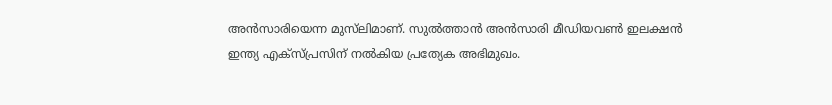അൻസാരിയെന്ന മുസ്‌ലിമാണ്. സുൽത്താൻ അൻസാരി മീഡിയവൺ ഇലക്ഷൻ ഇന്ത്യ എക്‌സ്പ്രസിന് നൽകിയ പ്രത്യേക അഭിമുഖം.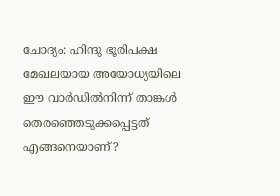ചോദ്യം: ഹിന്ദു ഭൂരിപക്ഷ മേഖലയായ അയോധ്യയിലെ ഈ വാർഡിൽനിന്ന് താങ്കൾ തെരഞ്ഞെടുക്കപ്പെട്ടത് എങ്ങനെയാണ്?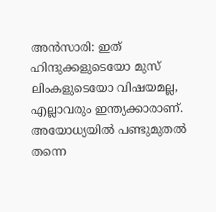അൻസാരി: ഇത് ഹിന്ദുക്കളുടെയോ മുസ് ലിംകളുടെയോ വിഷയമല്ല, എല്ലാവരും ഇന്ത്യക്കാരാണ്. അയോധ്യയിൽ പണ്ടുമുതൽ തന്നെ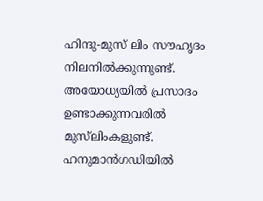ഹിന്ദു-മുസ് ലിം സൗഹൃദം നിലനിൽക്കുന്നുണ്ട്. അയോധ്യയിൽ പ്രസാദം ഉണ്ടാക്കുന്നവരിൽ മുസ്‌ലിംകളുണ്ട്. ഹനുമാൻഗഡിയിൽ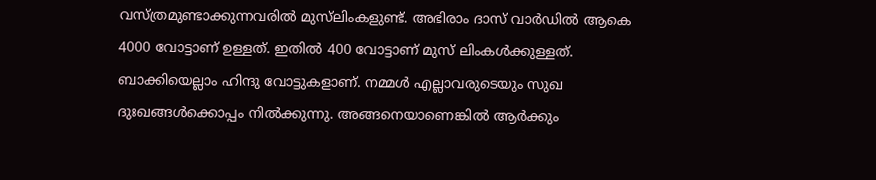വസ്ത്രമുണ്ടാക്കുന്നവരിൽ മുസ്‌ലിംകളുണ്ട്. അഭിരാം ദാസ് വാർഡിൽ ആകെ 4000 വോട്ടാണ് ഉള്ളത്. ഇതിൽ 400 വോട്ടാണ് മുസ് ലിംകൾക്കുള്ളത്. ബാക്കിയെല്ലാം ഹിന്ദു വോട്ടുകളാണ്. നമ്മൾ എല്ലാവരുടെയും സുഖ ദുഃഖങ്ങൾക്കൊപ്പം നിൽക്കുന്നു. അങ്ങനെയാണെങ്കിൽ ആർക്കും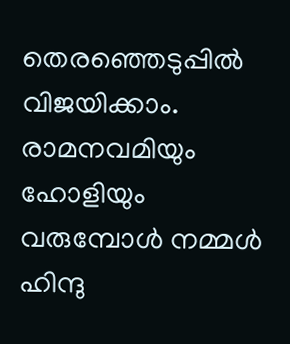തെരഞ്ഞെടുപ്പിൽ വിജയിക്കാം. രാമനവമിയും ഹോളിയും വരുമ്പോൾ നമ്മൾ ഹിന്ദു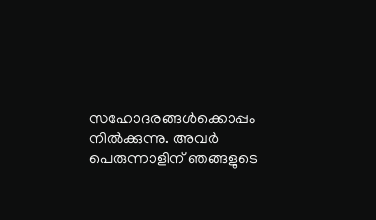സഹോദരങ്ങൾക്കൊപ്പം നിൽക്കുന്നു. അവർ പെരുന്നാളിന് ഞങ്ങളുടെ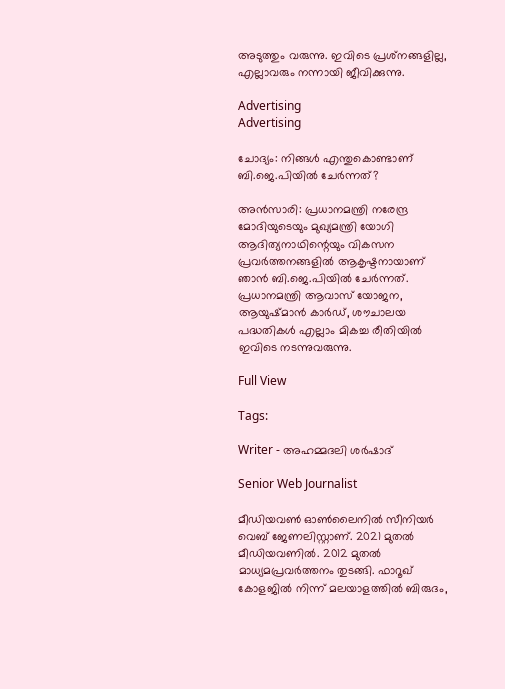അടുത്തും വരുന്നു. ഇവിടെ പ്രശ്‌നങ്ങളില്ല, എല്ലാവരും നന്നായി ജീവിക്കുന്നു.

Advertising
Advertising

ചോദ്യം: നിങ്ങൾ എന്തുകൊണ്ടാണ് ബി.ജെ.പിയിൽ ചേർന്നത്?

അൻസാരി: പ്രധാനമന്ത്രി നരേന്ദ്ര മോദിയുടെയും മുഖ്യമന്ത്രി യോഗി ആദിത്യനാഥിന്റെയും വികസന പ്രവർത്തനങ്ങളിൽ ആകൃഷ്ടനായാണ് ഞാൻ ബി.ജെ.പിയിൽ ചേർന്നത്. പ്രധാനമന്ത്രി ആവാസ് യോജന, ആയുഷ്മാൻ കാർഡ്, ശൗചാലയ പദ്ധതികൾ എല്ലാം മികച്ച രീതിയിൽ ഇവിടെ നടന്നുവരുന്നു.

Full View

Tags:

Writer - അഹമ്മദലി ശര്‍ഷാദ്

Senior Web Journalist

മീഡിയവൺ ഓൺലൈനിൽ സീനിയർ വെബ് ജേണലിസ്റ്റാണ്. 2021 മുതൽ മീഡിയവണിൽ. 2012 മുതൽ മാധ്യമപ്രവർത്തനം തുടങ്ങി. ഫാറൂഖ് കോളജിൽ നിന്ന് മലയാളത്തിൽ ബിരുദം,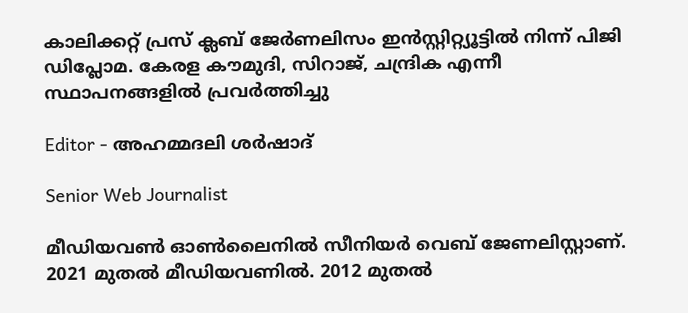കാലിക്കറ്റ് പ്രസ് ക്ലബ് ജേർണലിസം ഇൻസ്റ്റിറ്റ്യൂട്ടിൽ നിന്ന് പിജി ഡിപ്ലോമ. കേരള കൗമുദി, സിറാജ്, ചന്ദ്രിക എന്നീ സ്ഥാപനങ്ങളിൽ പ്രവർത്തിച്ചു

Editor - അഹമ്മദലി ശര്‍ഷാദ്

Senior Web Journalist

മീഡിയവൺ ഓൺലൈനിൽ സീനിയർ വെബ് ജേണലിസ്റ്റാണ്. 2021 മുതൽ മീഡിയവണിൽ. 2012 മുതൽ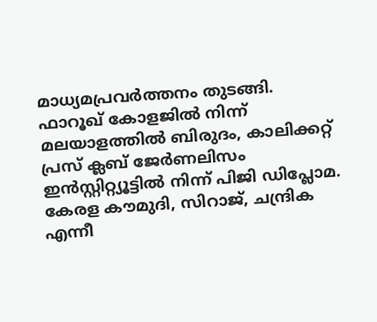മാധ്യമപ്രവർത്തനം തുടങ്ങി. ഫാറൂഖ് കോളജിൽ നിന്ന് മലയാളത്തിൽ ബിരുദം, കാലിക്കറ്റ് പ്രസ് ക്ലബ് ജേർണലിസം ഇൻസ്റ്റിറ്റ്യൂട്ടിൽ നിന്ന് പിജി ഡിപ്ലോമ. കേരള കൗമുദി, സിറാജ്, ചന്ദ്രിക എന്നീ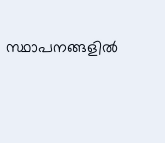സ്ഥാപനങ്ങളിൽ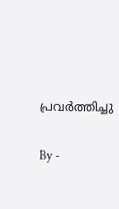പ്രവർത്തിച്ചു

By -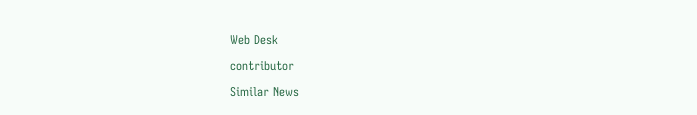Web Desk

contributor

Similar News